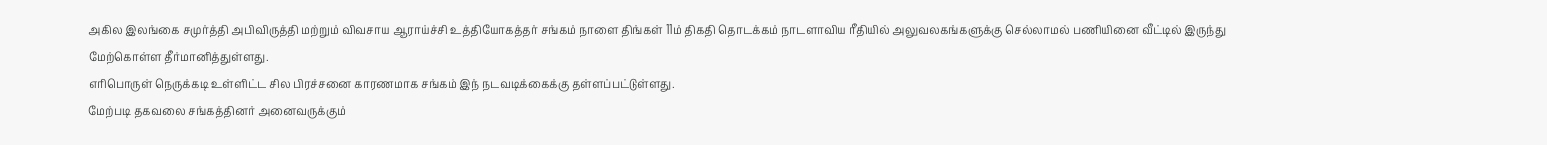அகில இலங்கை சமுர்த்தி அபிவிருத்தி மற்றும் விவசாய ஆராய்ச்சி உத்தியோகத்தர் சங்கம் நாளை திங்கள் 11ம் திகதி தொடக்கம் நாடளாவிய ரீதியில் அலுவலகங்களுக்கு செல்லாமல் பணியினை வீட்டில் இருந்து மேற்கொள்ள தீர்மானித்துள்ளது.
எரிபொருள் நெருக்கடி உள்ளிட்ட சில பிரச்சனை காரணமாக சங்கம் இந் நடவடிக்கைக்கு தள்ளப்பட்டுள்ளது.
மேற்படி தகவலை சங்கத்தினர் அனைவருக்கும்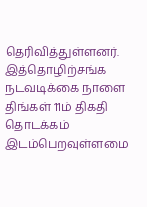தெரிவித்துள்ளனர்.
இத்தொழிற்சங்க நடவடிக்கை நாளை திங்கள் 11ம் திகதி தொடக்கம் இடம்பெறவுள்ளமை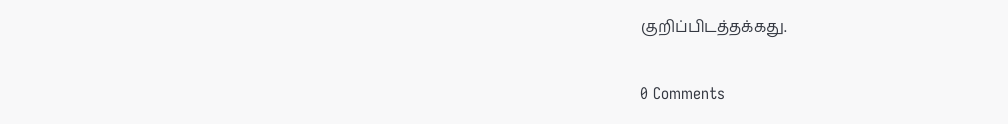குறிப்பிடத்தக்கது.

0 Comments